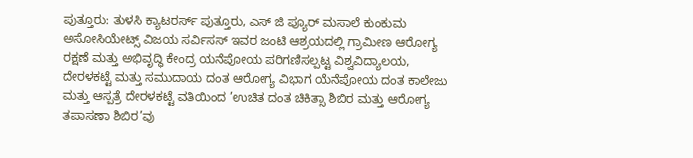ಪುತ್ತೂರು: ತುಳಸಿ ಕ್ಯಾಟರರ್ಸ್ ಪುತ್ತೂರು, ಎಸ್ ಜಿ ಪ್ಯೂರ್ ಮಸಾಲೆ ಕುಂಕುಮ ಅಸೋಸಿಯೇಟ್ಸ್ ವಿಜಯ ಸರ್ವಿಸಸ್ ಇವರ ಜಂಟಿ ಆಶ್ರಯದಲ್ಲಿ ಗ್ರಾಮೀಣ ಆರೋಗ್ಯ ರಕ್ಷಣೆ ಮತ್ತು ಅಭಿವೃದ್ಧಿ ಕೇಂದ್ರ ಯನೆಪೋಯ ಪರಿಗಣಿಸಲ್ಪಟ್ಟ ವಿಶ್ವವಿದ್ಯಾಲಯ, ದೇರಳಕಟ್ಟೆ ಮತ್ತು ಸಮುದಾಯ ದಂತ ಆರೋಗ್ಯ ವಿಭಾಗ ಯೆನೆಪೋಯ ದಂತ ಕಾಲೇಜು ಮತ್ತು ಆಸ್ಪತ್ರೆ ದೇರಳಕಟ್ಟೆ ವತಿಯಿಂದ ’ಉಚಿತ ದಂತ ಚಿಕಿತ್ಸಾ ಶಿಬಿರ ಮತ್ತು ಆರೋಗ್ಯ ತಪಾಸಣಾ ಶಿಬಿರ’ವು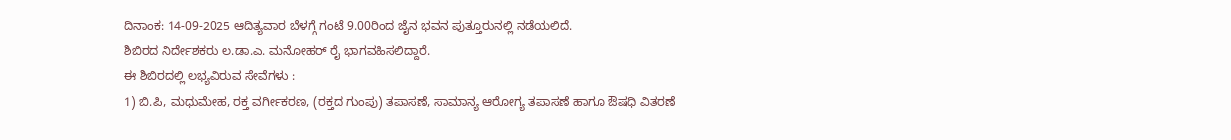ದಿನಾಂಕ: 14-09-2025 ಆದಿತ್ಯವಾರ ಬೆಳಗ್ಗೆ ಗಂಟೆ 9.00ರಿಂದ ಜೈನ ಭವನ ಪುತ್ತೂರುನಲ್ಲಿ ನಡೆಯಲಿದೆ.
ಶಿಬಿರದ ನಿರ್ದೇಶಕರು ಲ.ಡಾ.ಎ. ಮನೋಹರ್ ರೈ ಭಾಗವಹಿಸಲಿದ್ದಾರೆ.
ಈ ಶಿಬಿರದಲ್ಲಿ ಲಭ್ಯವಿರುವ ಸೇವೆಗಳು :
1) ಬಿ.ಪಿ, ಮಧುಮೇಹ, ರಕ್ತ ವರ್ಗೀಕರಣ, (ರಕ್ತದ ಗುಂಪು) ತಪಾಸಣೆ, ಸಾಮಾನ್ಯ ಆರೋಗ್ಯ ತಪಾಸಣೆ ಹಾಗೂ ಔಷಧಿ ವಿತರಣೆ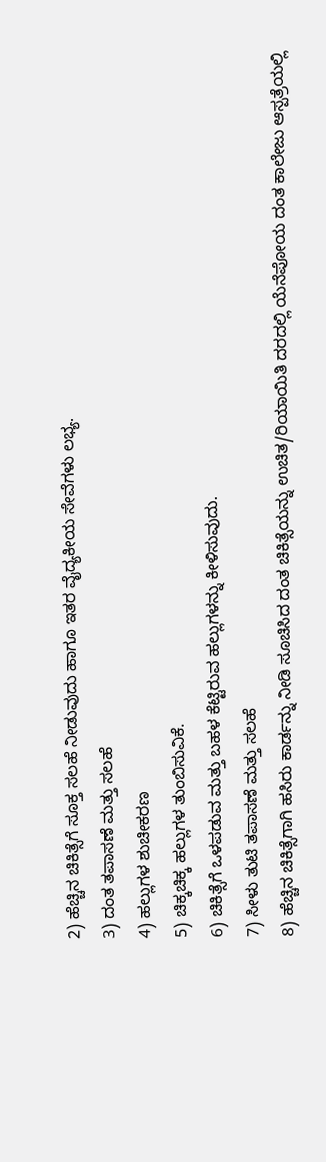2) ಹೆಚ್ಚಿನ ಚಿಕಿತ್ಸೆಗೆ ಸೂಕ್ತ ಸಲಹೆ ನೀಡುವುದು ಹಾಗೂ ಇತರ ವೈದ್ಯಕೀಯ ಸೇವೆಗಳು ಲಭ್ಯ.
3) ದಂತ ತಪಾಸಣೆ ಮತ್ತು ಸಲಹೆ
4) ಹಲ್ಲುಗಳ ಶುಚೀಕರಣ
5) ಚಿಕ್ಕಚಿಕ್ಕ ಹಲ್ಲುಗಳ ತುಂಬಿಸುವಿಕೆ.
6) ಚಿಕಿತ್ಸೆಗೆ ಒಳಪಡುವ ಮತ್ತು ಬಹಳ ಕೆಟ್ಟಿರುವ ಹಲ್ಲುಗಳನ್ನು ಕೀಳಿಸುವುದು.
7) ಸೀಳು ತುಟಿ ತಪಾಸಣೆ ಮತ್ತು ಸಲಹೆ
8) ಹೆಚ್ಚಿನ ಚಿಕಿತ್ಸೆಗಾಗಿ ಹಸಿರು ಕಾರ್ಡನ್ನು ನೀಡಿ ಸೂಚಿಸಿದ ದಂತ ಚಿಕಿತ್ಸೆಯನ್ನು ಉಚಿತ/ರಿಯಾಯಿತಿ ದರದಲ್ಲಿ ಯೆನೆಪೋಯ ದಂತ ಕಾಲೇಜು ಆಸ್ಪತ್ರೆಯಲ್ಲಿ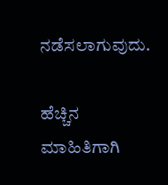ನಡೆಸಲಾಗುವುದು.

ಹೆಚ್ಚಿನ ಮಾಹಿತಿಗಾಗಿ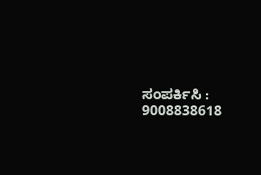ಸಂಪರ್ಕಿಸಿ :
9008838618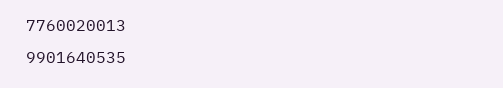7760020013
9901640535